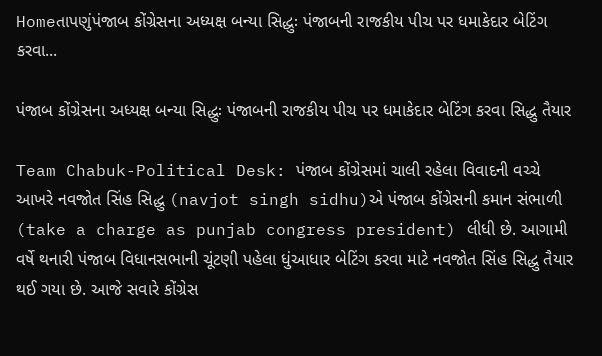Homeતાપણુંપંજાબ કોંગ્રેસના અધ્યક્ષ બન્યા સિદ્ધુઃ પંજાબની રાજકીય પીચ પર ધમાકેદાર બેટિંગ કરવા...

પંજાબ કોંગ્રેસના અધ્યક્ષ બન્યા સિદ્ધુઃ પંજાબની રાજકીય પીચ પર ધમાકેદાર બેટિંગ કરવા સિદ્ધુ તૈયાર

Team Chabuk-Political Desk: પંજાબ કોંગ્રેસમાં ચાલી રહેલા વિવાદની વચ્ચે આખરે નવજોત સિંહ સિદ્ધુ (navjot singh sidhu)એ પંજાબ કોંગ્રેસની કમાન સંભાળી (take a charge as punjab congress president) લીધી છે. આગામી વર્ષે થનારી પંજાબ વિધાનસભાની ચૂંટણી પહેલા ધુંઆધાર બેટિંગ કરવા માટે નવજોત સિંહ સિદ્ધુ તૈયાર થઈ ગયા છે. આજે સવારે કોંગ્રેસ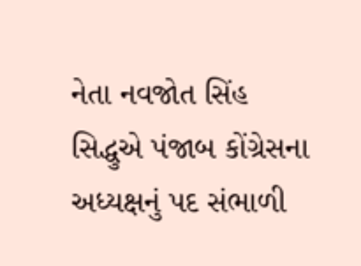નેતા નવજોત સિંહ સિદ્ધુએ પંજાબ કોંગ્રેસના અધ્યક્ષનું પદ સંભાળી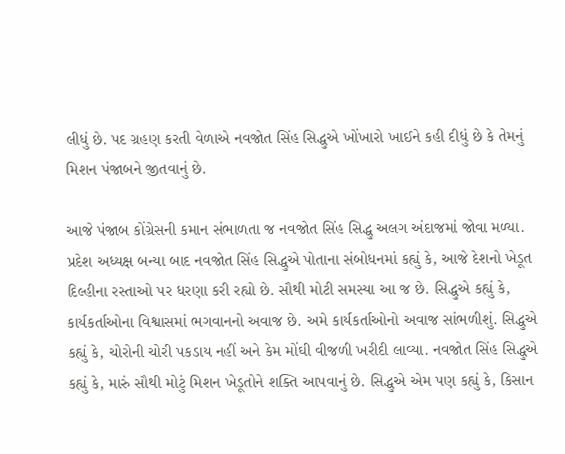લીધું છે. પદ ગ્રહણ કરતી વેળાએ નવજોત સિંહ સિદ્ધુએ ખોંખારો ખાઈને કહી દીધું છે કે તેમનું મિશન પંજાબને જીતવાનું છે.

આજે પંજાબ કોંગ્રેસની કમાન સંભાળતા જ નવજોત સિંહ સિદ્ધુ અલગ અંદાજમાં જોવા મળ્યા. પ્રદેશ અધ્યક્ષ બન્યા બાદ નવજોત સિંહ સિદ્ધુએ પોતાના સંબોધનમાં કહ્યું કે, આજે દેશનો ખેડૂત દિલ્હીના રસ્તાઓ પર ધરણા કરી રહ્યો છે. સૌથી મોટી સમસ્યા આ જ છે. સિદ્ધુએ કહ્યું કે, કાર્યકર્તાઓના વિશ્વાસમાં ભગવાનનો અવાજ છે. અમે કાર્યકર્તાઓનો અવાજ સાંભળીશું. સિદ્ધુએ કહ્યું કે, ચોરોની ચોરી પકડાય નહીં અને કેમ મોંઘી વીજળી ખરીદી લાવ્યા. નવજોત સિંહ સિદ્ધુએ કહ્યું કે, મારું સૌથી મોટું મિશન ખેડૂતોને શક્તિ આપવાનું છે. સિદ્ધુએ એમ પણ કહ્યું કે, કિસાન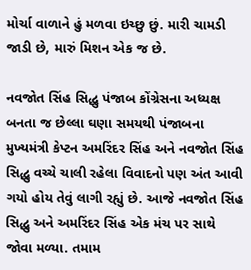મોર્ચા વાળાને હું મળવા ઇચ્છુ છું. મારી ચામડી જાડી છે, મારું મિશન એક જ છે.

નવજોત સિંહ સિદ્ધુ પંજાબ કોંગ્રેસના અધ્યક્ષ બનતા જ છેલ્લા ઘણા સમયથી પંજાબના મુખ્યમંત્રી કેપ્ટન અમરિંદર સિંહ અને નવજોત સિંહ સિદ્ધુ વચ્ચે ચાલી રહેલા વિવાદનો પણ અંત આવી ગયો હોય તેવું લાગી રહ્યું છે. આજે નવજોત સિંહ સિદ્ધુ અને અમરિંદર સિંહ એક મંચ પર સાથે જોવા મળ્યા. તમામ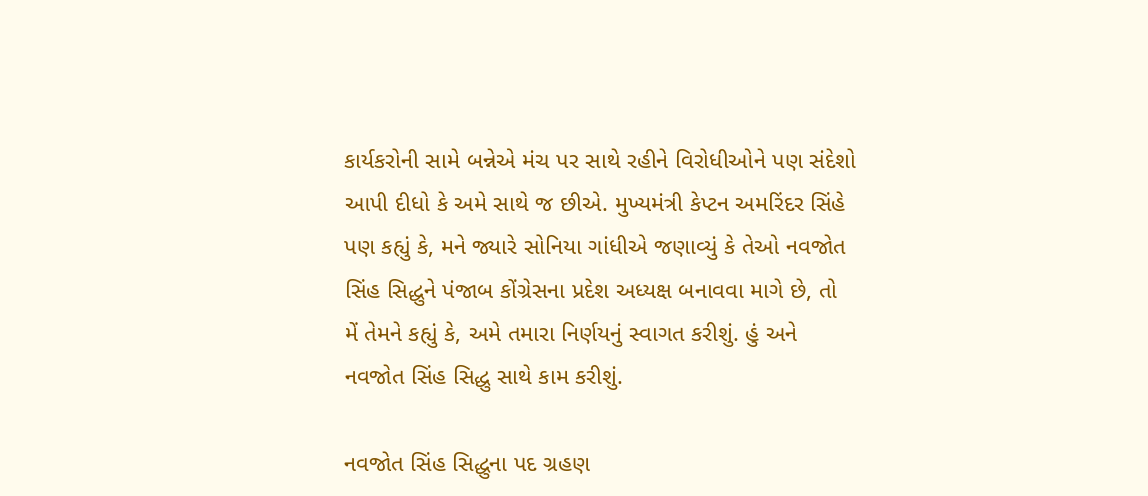કાર્યકરોની સામે બન્નેએ મંચ પર સાથે રહીને વિરોધીઓને પણ સંદેશો આપી દીધો કે અમે સાથે જ છીએ. મુખ્યમંત્રી કેપ્ટન અમરિંદર સિંહે પણ કહ્યું કે, મને જ્યારે સોનિયા ગાંધીએ જણાવ્યું કે તેઓ નવજોત સિંહ સિદ્ધુને પંજાબ કોંગ્રેસના પ્રદેશ અધ્યક્ષ બનાવવા માગે છે, તો મેં તેમને કહ્યું કે, અમે તમારા નિર્ણયનું સ્વાગત કરીશું. હું અને નવજોત સિંહ સિદ્ધુ સાથે કામ કરીશું.

નવજોત સિંહ સિદ્ધુના પદ ગ્રહણ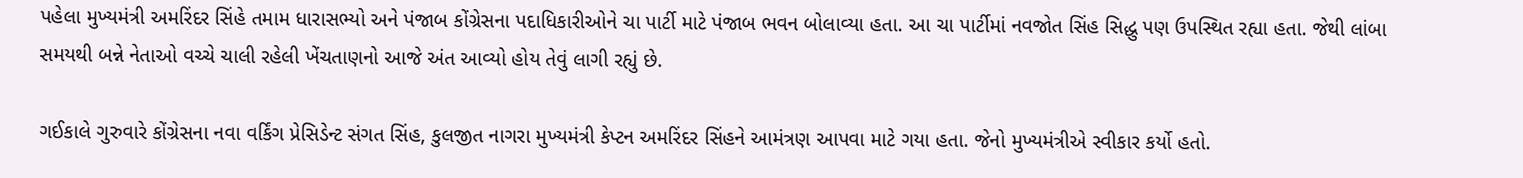પહેલા મુખ્યમંત્રી અમરિંદર સિંહે તમામ ધારાસભ્યો અને પંજાબ કોંગ્રેસના પદાધિકારીઓને ચા પાર્ટી માટે પંજાબ ભવન બોલાવ્યા હતા. આ ચા પાર્ટીમાં નવજોત સિંહ સિદ્ધુ પણ ઉપસ્થિત રહ્યા હતા. જેથી લાંબા સમયથી બન્ને નેતાઓ વચ્ચે ચાલી રહેલી ખેંચતાણનો આજે અંત આવ્યો હોય તેવું લાગી રહ્યું છે.

ગઈકાલે ગુરુવારે કોંગ્રેસના નવા વર્કિંગ પ્રેસિડેન્ટ સંગત સિંહ, કુલજીત નાગરા મુખ્યમંત્રી કેપ્ટન અમરિંદર સિંહને આમંત્રણ આપવા માટે ગયા હતા. જેનો મુખ્યમંત્રીએ સ્વીકાર કર્યો હતો.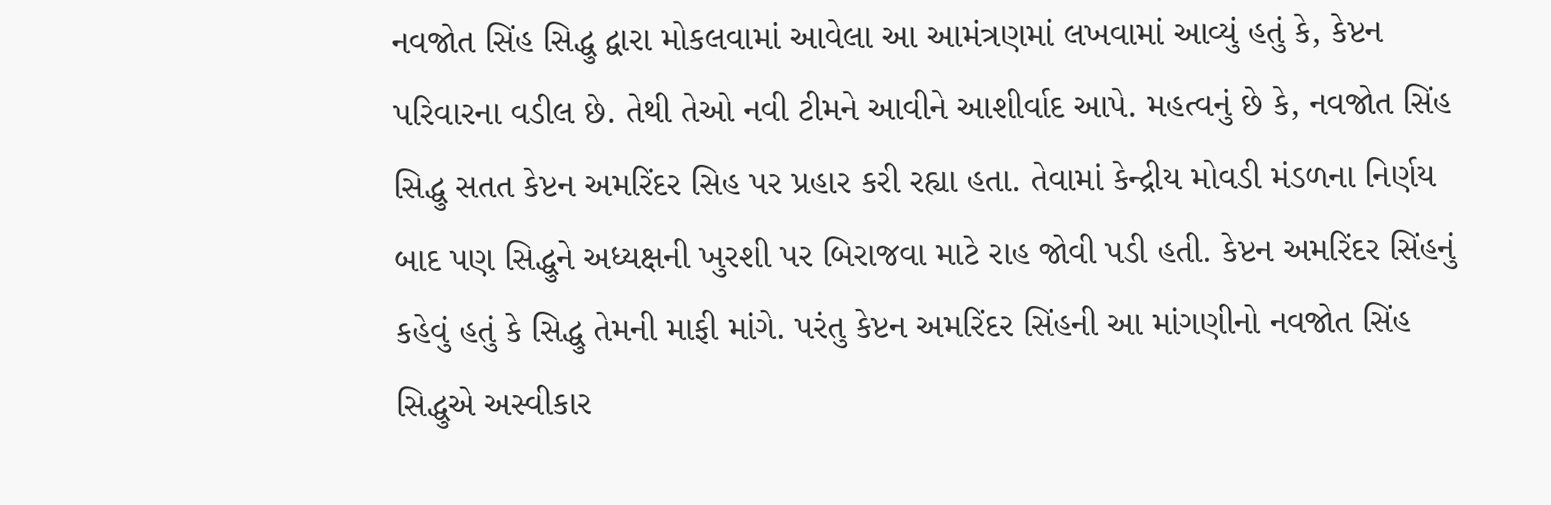નવજોત સિંહ સિદ્ધુ દ્વારા મોકલવામાં આવેલા આ આમંત્રણમાં લખવામાં આવ્યું હતું કે, કેપ્ટન પરિવારના વડીલ છે. તેથી તેઓ નવી ટીમને આવીને આશીર્વાદ આપે. મહત્વનું છે કે, નવજોત સિંહ સિદ્ધુ સતત કેપ્ટન અમરિંદર સિહ પર પ્રહાર કરી રહ્યા હતા. તેવામાં કેન્દ્રીય મોવડી મંડળના નિર્ણય બાદ પણ સિદ્ધુને અધ્યક્ષની ખુરશી પર બિરાજવા માટે રાહ જોવી પડી હતી. કેપ્ટન અમરિંદર સિંહનું કહેવું હતું કે સિદ્ધુ તેમની માફી માંગે. પરંતુ કેપ્ટન અમરિંદર સિંહની આ માંગણીનો નવજોત સિંહ સિદ્ધુએ અસ્વીકાર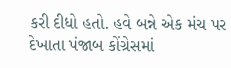કરી દીધો હતો. હવે બન્ને એક મંચ પર દેખાતા પંજાબ કોંગ્રેસમાં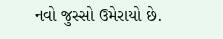નવો જુસ્સો ઉમેરાયો છે.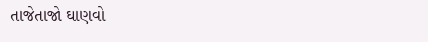તાજેતાજો ઘાણવો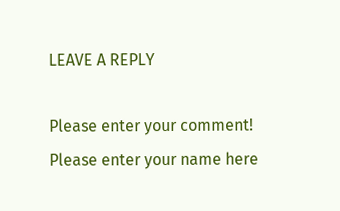LEAVE A REPLY

Please enter your comment!
Please enter your name here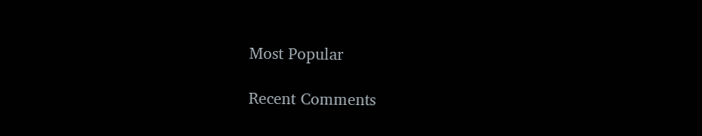Most Popular

Recent Comments